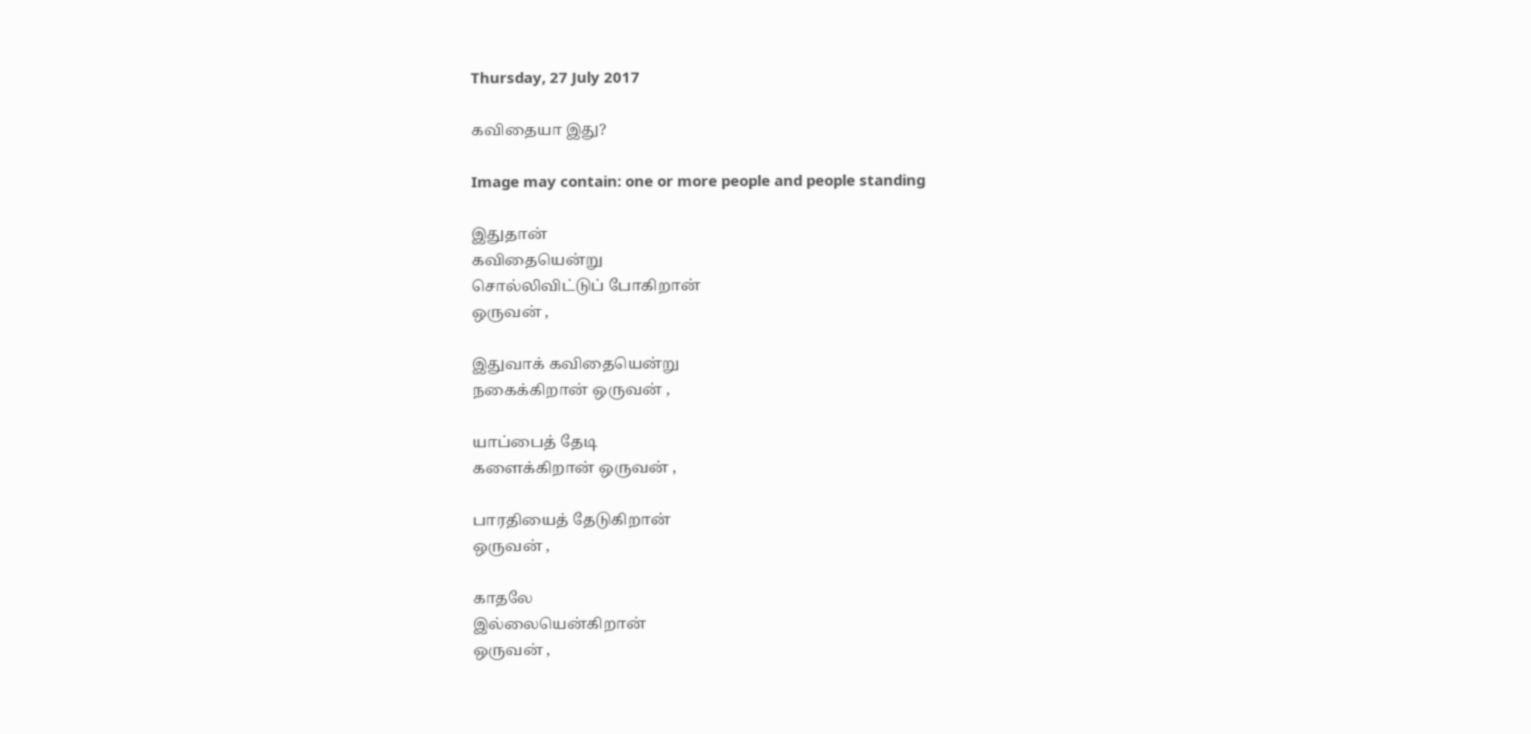Thursday, 27 July 2017

கவிதையா இது?

Image may contain: one or more people and people standing

இதுதான்
கவிதையென்று
சொல்லிவிட்டுப் போகிறான்
ஒருவன் ,

இதுவாக் கவிதையென்று
நகைக்கிறான் ஒருவன் ,

யாப்பைத் தேடி
களைக்கிறான் ஒருவன் ,

பாரதியைத் தேடுகிறான்
ஒருவன் ,

காதலே
இல்லையென்கிறான்
ஒருவன் ,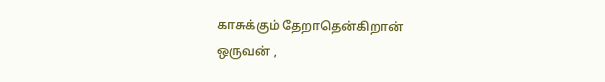காசுக்கும் தேறாதென்கிறான்
ஒருவன் ,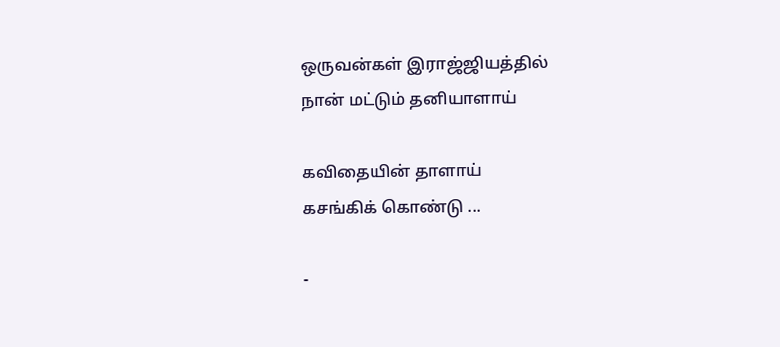ஒருவன்கள் இராஜ்ஜியத்தில்
நான் மட்டும் தனியாளாய்

கவிதையின் தாளாய்
கசங்கிக் கொண்டு ...

-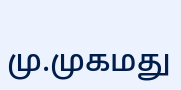மு.முகமது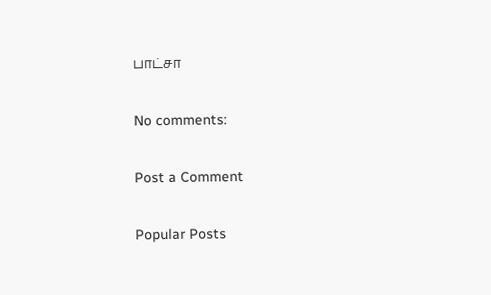பாட்சா

No comments:

Post a Comment

Popular Posts